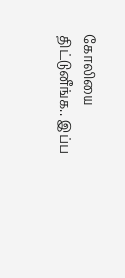கோலியை திட்டுனீங்க.. இப்ப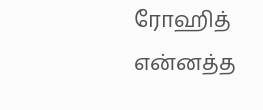ரோஹித் என்னத்த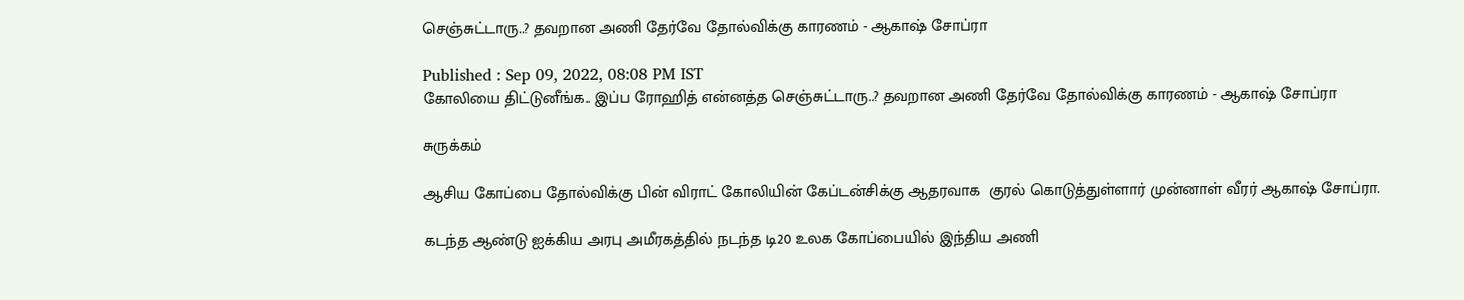செஞ்சுட்டாரு..? தவறான அணி தேர்வே தோல்விக்கு காரணம் - ஆகாஷ் சோப்ரா

Published : Sep 09, 2022, 08:08 PM IST
கோலியை திட்டுனீங்க.. இப்ப ரோஹித் என்னத்த செஞ்சுட்டாரு..? தவறான அணி தேர்வே தோல்விக்கு காரணம் - ஆகாஷ் சோப்ரா

சுருக்கம்

ஆசிய கோப்பை தோல்விக்கு பின் விராட் கோலியின் கேப்டன்சிக்கு ஆதரவாக  குரல் கொடுத்துள்ளார் முன்னாள் வீரர் ஆகாஷ் சோப்ரா.

கடந்த ஆண்டு ஐக்கிய அரபு அமீரகத்தில் நடந்த டி20 உலக கோப்பையில் இந்திய அணி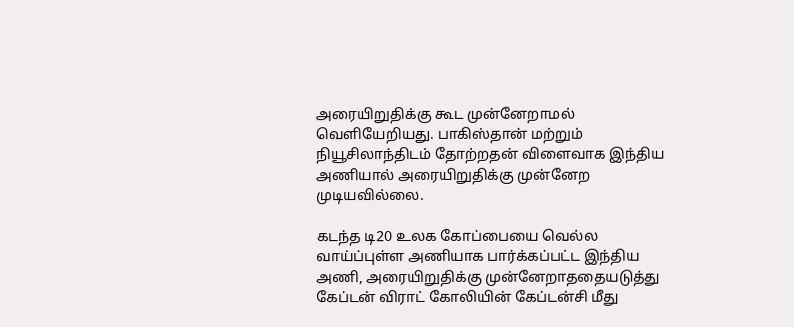அரையிறுதிக்கு கூட முன்னேறாமல் வெளியேறியது. பாகிஸ்தான் மற்றும் நியூசிலாந்திடம் தோற்றதன் விளைவாக இந்திய அணியால் அரையிறுதிக்கு முன்னேற முடியவில்லை.

கடந்த டி20 உலக கோப்பையை வெல்ல வாய்ப்புள்ள அணியாக பார்க்கப்பட்ட இந்திய அணி, அரையிறுதிக்கு முன்னேறாததையடுத்து கேப்டன் விராட் கோலியின் கேப்டன்சி மீது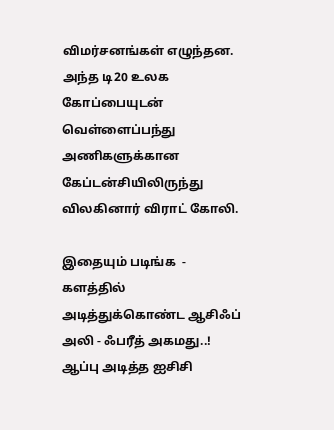விமர்சனங்கள் எழுந்தன. அந்த டி20 உலக கோப்பையுடன் வெள்ளைப்பந்து அணிகளுக்கான கேப்டன்சியிலிருந்து விலகினார் விராட் கோலி.

இதையும் படிங்க  - களத்தில் அடித்துக்கொண்ட ஆசிஃப் அலி - ஃபரீத் அகமது..! ஆப்பு அடித்த ஐசிசி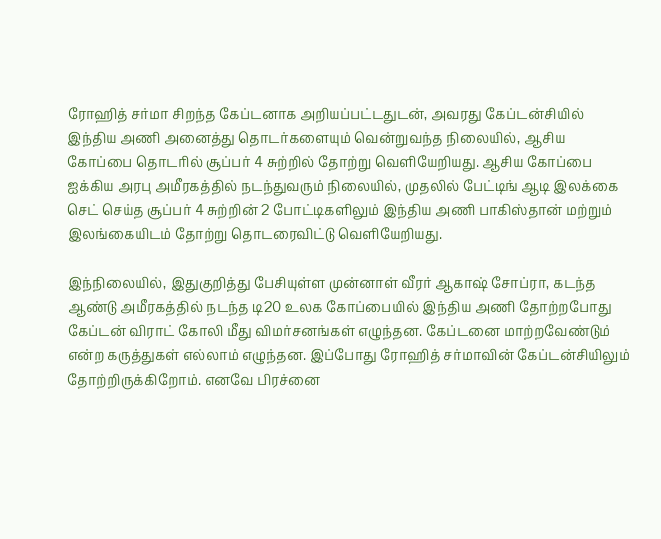ரோஹித் சர்மா சிறந்த கேப்டனாக அறியப்பட்டதுடன், அவரது கேப்டன்சியில் இந்திய அணி அனைத்து தொடர்களையும் வென்றுவந்த நிலையில், ஆசிய கோப்பை தொடரில் சூப்பர் 4 சுற்றில் தோற்று வெளியேறியது. ஆசிய கோப்பை ஐக்கிய அரபு அமீரகத்தில் நடந்துவரும் நிலையில், முதலில் பேட்டிங் ஆடி இலக்கை செட் செய்த சூப்பர் 4 சுற்றின் 2 போட்டிகளிலும் இந்திய அணி பாகிஸ்தான் மற்றும் இலங்கையிடம் தோற்று தொடரைவிட்டு வெளியேறியது.

இந்நிலையில், இதுகுறித்து பேசியுள்ள முன்னாள் வீரர் ஆகாஷ் சோப்ரா, கடந்த ஆண்டு அமீரகத்தில் நடந்த டி20 உலக கோப்பையில் இந்திய அணி தோற்றபோது கேப்டன் விராட் கோலி மீது விமர்சனங்கள் எழுந்தன. கேப்டனை மாற்றவேண்டும் என்ற கருத்துகள் எல்லாம் எழுந்தன. இப்போது ரோஹித் சர்மாவின் கேப்டன்சியிலும் தோற்றிருக்கிறோம். எனவே பிரச்னை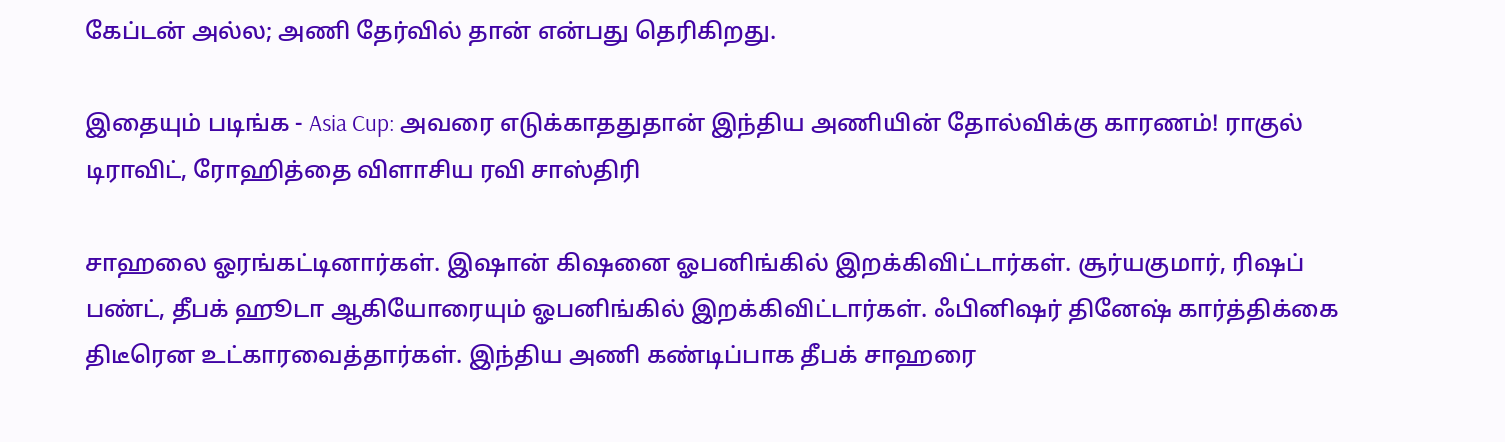கேப்டன் அல்ல; அணி தேர்வில் தான் என்பது தெரிகிறது.

இதையும் படிங்க - Asia Cup: அவரை எடுக்காததுதான் இந்திய அணியின் தோல்விக்கு காரணம்! ராகுல் டிராவிட், ரோஹித்தை விளாசிய ரவி சாஸ்திரி

சாஹலை ஓரங்கட்டினார்கள். இஷான் கிஷனை ஓபனிங்கில் இறக்கிவிட்டார்கள். சூர்யகுமார், ரிஷப் பண்ட், தீபக் ஹூடா ஆகியோரையும் ஓபனிங்கில் இறக்கிவிட்டார்கள். ஃபினிஷர் தினேஷ் கார்த்திக்கை திடீரென உட்காரவைத்தார்கள். இந்திய அணி கண்டிப்பாக தீபக் சாஹரை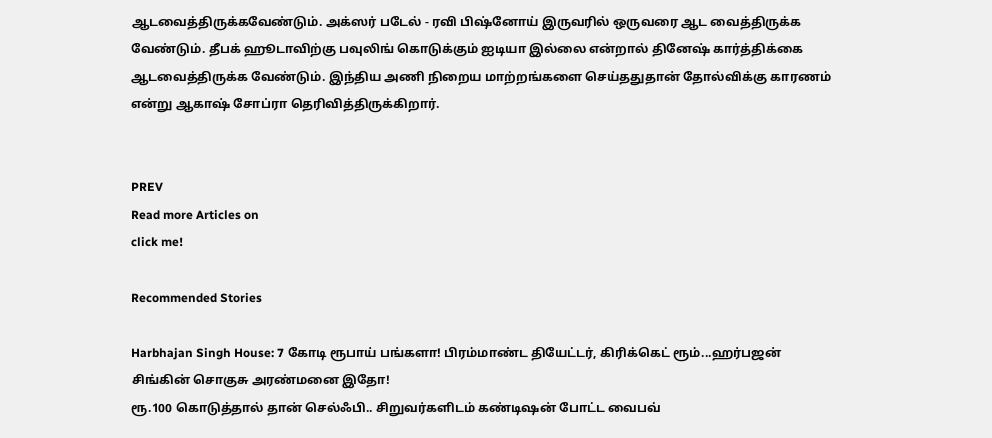ஆடவைத்திருக்கவேண்டும். அக்ஸர் படேல் - ரவி பிஷ்னோய் இருவரில் ஒருவரை ஆட வைத்திருக்க வேண்டும். தீபக் ஹூடாவிற்கு பவுலிங் கொடுக்கும் ஐடியா இல்லை என்றால் தினேஷ் கார்த்திக்கை ஆடவைத்திருக்க வேண்டும். இந்திய அணி நிறைய மாற்றங்களை செய்ததுதான் தோல்விக்கு காரணம் என்று ஆகாஷ் சோப்ரா தெரிவித்திருக்கிறார்.


PREV
Read more Articles on
click me!

Recommended Stories

Harbhajan Singh House: 7 கோடி ரூபாய் பங்களா! பிரம்மாண்ட தியேட்டர், கிரிக்கெட் ரூம்...ஹர்பஜன் சிங்கின் சொகுசு அரண்மனை இதோ!
ரூ.100 கொடுத்தால் தான் செல்ஃபி.. சிறுவர்களிடம் கண்டிஷன் போட்ட வைபவ்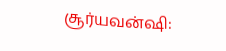சூர்யவன்ஷி: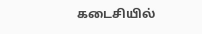கடைசியில்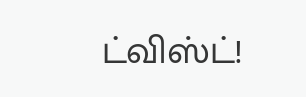ட்விஸ்ட்!